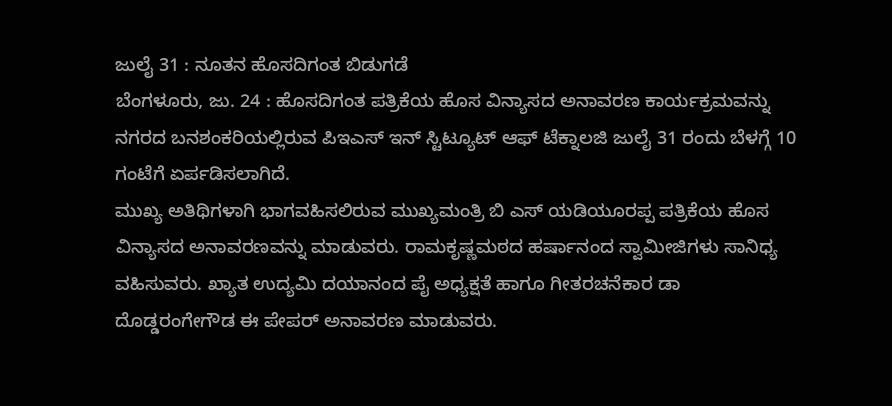ಜುಲೈ 31 : ನೂತನ ಹೊಸದಿಗಂತ ಬಿಡುಗಡೆ
ಬೆಂಗಳೂರು, ಜು. 24 : ಹೊಸದಿಗಂತ ಪತ್ರಿಕೆಯ ಹೊಸ ವಿನ್ಯಾಸದ ಅನಾವರಣ ಕಾರ್ಯಕ್ರಮವನ್ನು ನಗರದ ಬನಶಂಕರಿಯಲ್ಲಿರುವ ಪಿಇಎಸ್ ಇನ್ ಸ್ಟಿಟ್ಯೂಟ್ ಆಫ್ ಟೆಕ್ನಾಲಜಿ ಜುಲೈ 31 ರಂದು ಬೆಳಗ್ಗೆ 10 ಗಂಟೆಗೆ ಏರ್ಪಡಿಸಲಾಗಿದೆ.
ಮುಖ್ಯ ಅತಿಥಿಗಳಾಗಿ ಭಾಗವಹಿಸಲಿರುವ ಮುಖ್ಯಮಂತ್ರಿ ಬಿ ಎಸ್ ಯಡಿಯೂರಪ್ಪ ಪತ್ರಿಕೆಯ ಹೊಸ ವಿನ್ಯಾಸದ ಅನಾವರಣವನ್ನು ಮಾಡುವರು. ರಾಮಕೃಷ್ಣಮಠದ ಹರ್ಷಾನಂದ ಸ್ವಾಮೀಜಿಗಳು ಸಾನಿಧ್ಯ ವಹಿಸುವರು. ಖ್ಯಾತ ಉದ್ಯಮಿ ದಯಾನಂದ ಪೈ ಅಧ್ಯಕ್ಷತೆ ಹಾಗೂ ಗೀತರಚನೆಕಾರ ಡಾ ದೊಡ್ಡರಂಗೇಗೌಡ ಈ ಪೇಪರ್ ಅನಾವರಣ ಮಾಡುವರು.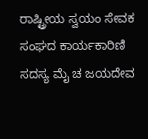ರಾಷ್ಟ್ರೀಯ ಸ್ವಯಂ ಸೇವಕ ಸಂಘದ ಕಾರ್ಯಕಾರಿಣಿ ಸದಸ್ಯ ಮೈ ಚ ಜಯದೇವ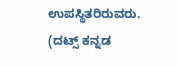ಉಪಸ್ಥಿತರಿರುವರು.
(ದಟ್ಸ್ ಕನ್ನಡ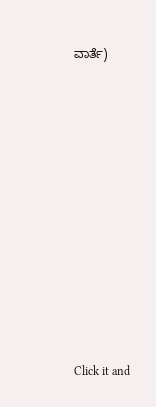ವಾರ್ತೆ)












Click it and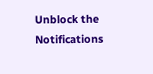Unblock the Notifications